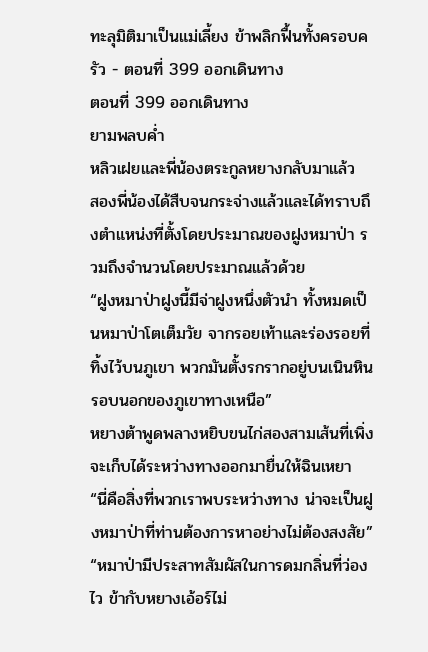ทะลุมิติมาเป็นแม่เลี้ยง ข้าพลิกฟื้นทั้งครอบครัว - ตอนที่ 399 ออกเดินทาง
ตอนที่ 399 ออกเดินทาง
ยามพลบค่ำ
หลิวเฝยและพี่น้องตระกูลหยางกลับมาแล้ว
สองพี่น้องได้สืบจนกระจ่างแล้วและได้ทราบถึงตำแหน่งที่ตั้งโดยประมาณของฝูงหมาป่า รวมถึงจำนวนโดยประมาณแล้วด้วย
“ฝูงหมาป่าฝูงนี้มีจ่าฝูงหนึ่งตัวนำ ทั้งหมดเป็นหมาป่าโตเต็มวัย จากรอยเท้าและร่องรอยที่ทิ้งไว้บนภูเขา พวกมันตั้งรกรากอยู่บนเนินหินรอบนอกของภูเขาทางเหนือ”
หยางต้าพูดพลางหยิบขนไก่สองสามเส้นที่เพิ่งจะเก็บได้ระหว่างทางออกมายื่นให้ฉินเหยา “นี่คือสิ่งที่พวกเราพบระหว่างทาง น่าจะเป็นฝูงหมาป่าที่ท่านต้องการหาอย่างไม่ต้องสงสัย”
“หมาป่ามีประสาทสัมผัสในการดมกลิ่นที่ว่องไว ข้ากับหยางเอ้อร์ไม่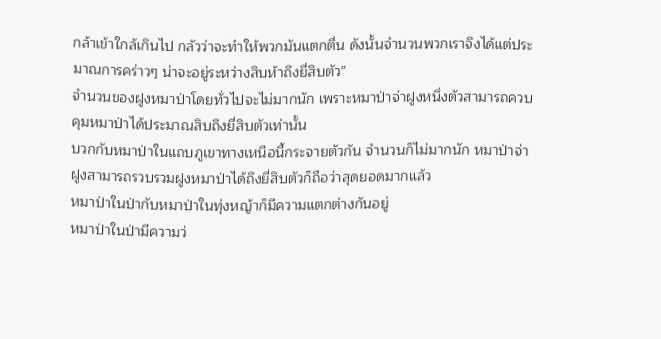กล้าเข้าใกล้เกินไป กลัวว่าจะทำให้พวกมันแตกตื่น ดังนั้นจำนวนพวกเราจึงได้แต่ประมาณการคร่าวๆ น่าจะอยู่ระหว่างสิบห้าถึงยี่สิบตัว”
จำนวนของฝูงหมาป่าโดยทั่วไปจะไม่มากนัก เพราะหมาป่าจ่าฝูงหนึ่งตัวสามารถควบคุมหมาป่าได้ประมาณสิบถึงยี่สิบตัวเท่านั้น
บวกกับหมาป่าในแถบภูเขาทางเหนือนี้กระจายตัวกัน จำนวนก็ไม่มากนัก หมาป่าจ่าฝูงสามารถรวบรวมฝูงหมาป่าได้ถึงยี่สิบตัวก็ถือว่าสุดยอดมากแล้ว
หมาป่าในป่ากับหมาป่าในทุ่งหญ้าก็มีความแตกต่างกันอยู่
หมาป่าในป่ามีความว่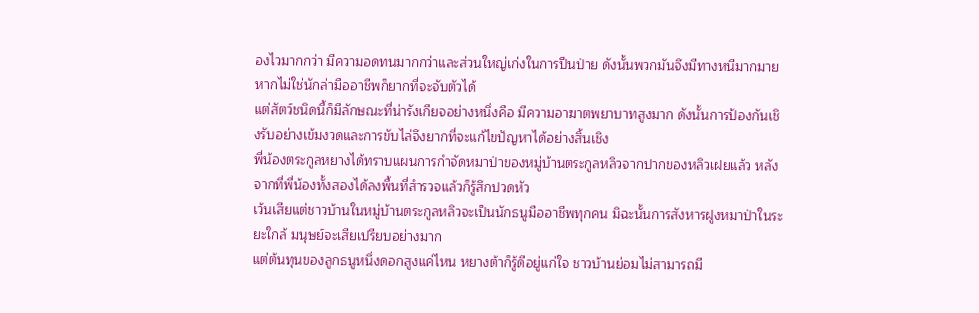องไวมากกว่า มีความอดทนมากกว่าและส่วนใหญ่เก่งในการปีนป่าย ดังนั้นพวกมันจึงมีทางหนีมากมาย หากไม่ใช่นักล่ามืออาชีพก็ยากที่จะจับตัวได้
แต่สัตว์ชนิดนี้ก็มีลักษณะที่น่ารังเกียจอย่างหนึ่งคือ มีความอาฆาตพยาบาทสูงมาก ดังนั้นการป้องกันเชิงรับอย่างเข้มงวดและการขับไล่จึงยากที่จะแก้ไขปัญหาได้อย่างสิ้นเชิง
พี่น้องตระกูลหยางได้ทราบแผนการกำจัดหมาป่าของหมู่บ้านตระกูลหลิวจากปากของหลิวเฝยแล้ว หลังจากที่พี่น้องทั้งสองได้ลงพื้นที่สำรวจแล้วก็รู้สึกปวดหัว
เว้นเสียแต่ชาวบ้านในหมู่บ้านตระกูลหลิวจะเป็นนักธนูมืออาชีพทุกคน มิฉะนั้นการสังหารฝูงหมาป่าในระยะใกล้ มนุษย์จะเสียเปรียบอย่างมาก
แต่ต้นทุนของลูกธนูหนึ่งดอกสูงแค่ไหน หยางต้าก็รู้ดีอยู่แก่ใจ ชาวบ้านย่อมไม่สามารถมี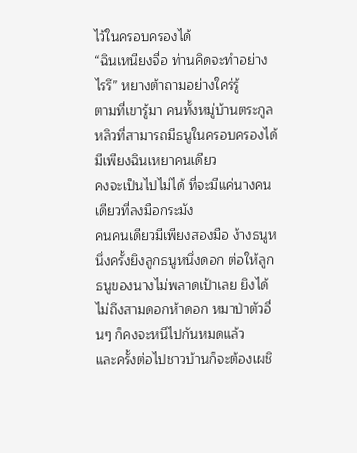ไว้ในครอบครองได้
“ฉินเหนียงจื่อ ท่านคิดจะทำอย่างไรรึ” หยางต้าถามอย่างใคร่รู้
ตามที่เขารู้มา คนทั้งหมู่บ้านตระกูลหลิวที่สามารถมีธนูในครอบครองได้ มีเพียงฉินเหยาคนเดียว
คงจะเป็นไปไม่ได้ ที่จะมีแค่นางคนเดียวที่ลงมือกระมัง
คนคนเดียวมีเพียงสองมือ ง้างธนูหนึ่งครั้งยิงลูกธนูหนึ่งดอก ต่อให้ลูกธนูของนางไม่พลาดเป้าเลย ยิงได้ไม่ถึงสามดอกห้าดอก หมาป่าตัวอื่นๆ ก็คงจะหนีไปกันหมดแล้ว
และครั้งต่อไปชาวบ้านก็จะต้องเผชิ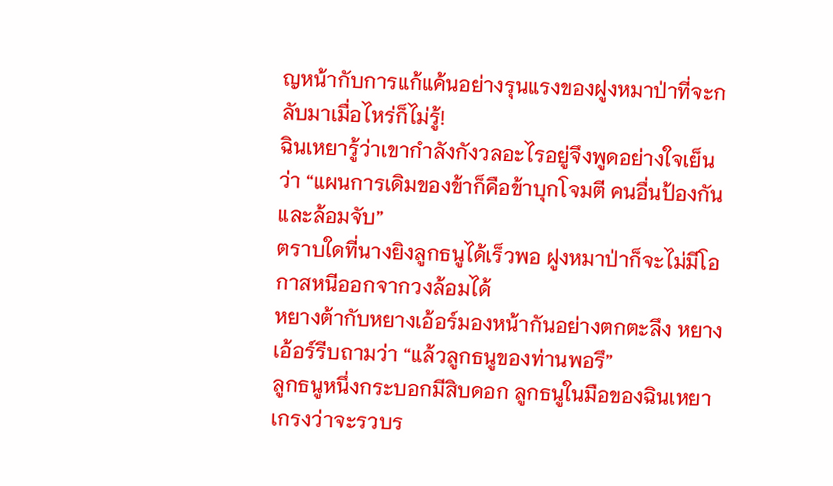ญหน้ากับการแก้แค้นอย่างรุนแรงของฝูงหมาป่าที่จะกลับมาเมื่อไหร่ก็ไม่รู้!
ฉินเหยารู้ว่าเขากำลังกังวลอะไรอยู่จึงพูดอย่างใจเย็นว่า “แผนการเดิมของข้าก็คือข้าบุกโจมตี คนอื่นป้องกันและล้อมจับ”
ตราบใดที่นางยิงลูกธนูได้เร็วพอ ฝูงหมาป่าก็จะไม่มีโอกาสหนีออกจากวงล้อมได้
หยางต้ากับหยางเอ้อร์มองหน้ากันอย่างตกตะลึง หยางเอ้อร์รีบถามว่า “แล้วลูกธนูของท่านพอรึ”
ลูกธนูหนึ่งกระบอกมีสิบดอก ลูกธนูในมือของฉินเหยาเกรงว่าจะรวบร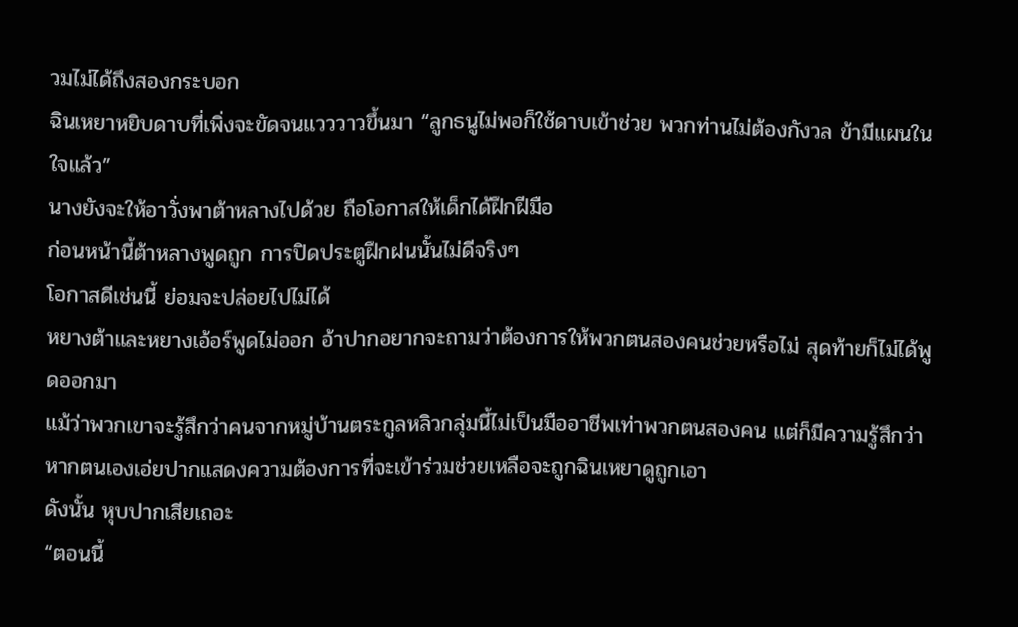วมไม่ได้ถึงสองกระบอก
ฉินเหยาหยิบดาบที่เพิ่งจะขัดจนแวววาวขึ้นมา “ลูกธนูไม่พอก็ใช้ดาบเข้าช่วย พวกท่านไม่ต้องกังวล ข้ามีแผนในใจแล้ว”
นางยังจะให้อาวั่งพาต้าหลางไปด้วย ถือโอกาสให้เด็กได้ฝึกฝีมือ
ก่อนหน้านี้ต้าหลางพูดถูก การปิดประตูฝึกฝนนั้นไม่ดีจริงๆ
โอกาสดีเช่นนี้ ย่อมจะปล่อยไปไม่ได้
หยางต้าและหยางเอ้อร์พูดไม่ออก อ้าปากอยากจะถามว่าต้องการให้พวกตนสองคนช่วยหรือไม่ สุดท้ายก็ไม่ได้พูดออกมา
แม้ว่าพวกเขาจะรู้สึกว่าคนจากหมู่บ้านตระกูลหลิวกลุ่มนี้ไม่เป็นมืออาชีพเท่าพวกตนสองคน แต่ก็มีความรู้สึกว่าหากตนเองเอ่ยปากแสดงความต้องการที่จะเข้าร่วมช่วยเหลือจะถูกฉินเหยาดูถูกเอา
ดังนั้น หุบปากเสียเถอะ
“ตอนนี้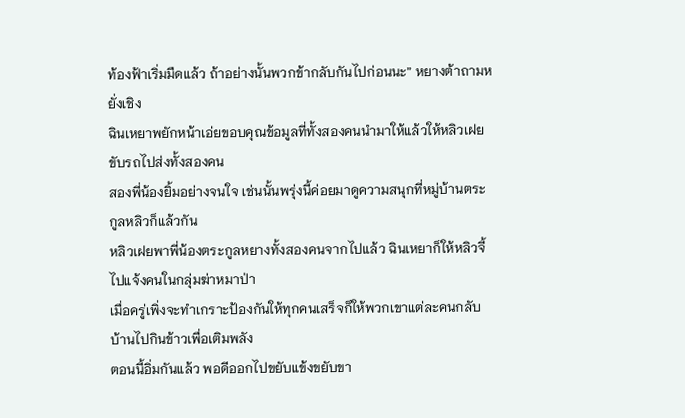ท้องฟ้าเริ่มมืดแล้ว ถ้าอย่างนั้นพวกข้ากลับกันไปก่อนนะ” หยางต้าถามหยั่งเชิง
ฉินเหยาพยักหน้าเอ่ยขอบคุณข้อมูลที่ทั้งสองคนนำมาให้แล้วให้หลิวเฝยขับรถไปส่งทั้งสองคน
สองพี่น้องยิ้มอย่างจนใจ เช่นนั้นพรุ่งนี้ค่อยมาดูความสนุกที่หมู่บ้านตระกูลหลิวก็แล้วกัน
หลิวเฝยพาพี่น้องตระกูลหยางทั้งสองคนจากไปแล้ว ฉินเหยาก็ให้หลิวจี้ไปแจ้งคนในกลุ่มฆ่าหมาป่า
เมื่อครู่เพิ่งจะทำเกราะป้องกันให้ทุกคนเสร็จก็ให้พวกเขาแต่ละคนกลับบ้านไปกินข้าวเพื่อเติมพลัง
ตอนนี้อิ่มกันแล้ว พอดีออกไปขยับแข้งขยับขา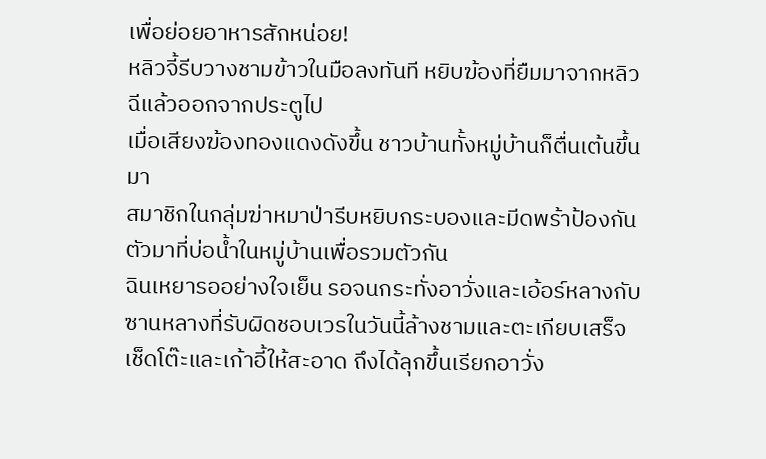เพื่อย่อยอาหารสักหน่อย!
หลิวจี้รีบวางชามข้าวในมือลงทันที หยิบฆ้องที่ยืมมาจากหลิวฉีแล้วออกจากประตูไป
เมื่อเสียงฆ้องทองแดงดังขึ้น ชาวบ้านทั้งหมู่บ้านก็ตื่นเต้นขึ้นมา
สมาชิกในกลุ่มฆ่าหมาป่ารีบหยิบกระบองและมีดพร้าป้องกันตัวมาที่บ่อน้ำในหมู่บ้านเพื่อรวมตัวกัน
ฉินเหยารออย่างใจเย็น รอจนกระทั่งอาวั่งและเอ้อร์หลางกับซานหลางที่รับผิดชอบเวรในวันนี้ล้างชามและตะเกียบเสร็จ เช็ดโต๊ะและเก้าอี้ให้สะอาด ถึงได้ลุกขึ้นเรียกอาวั่ง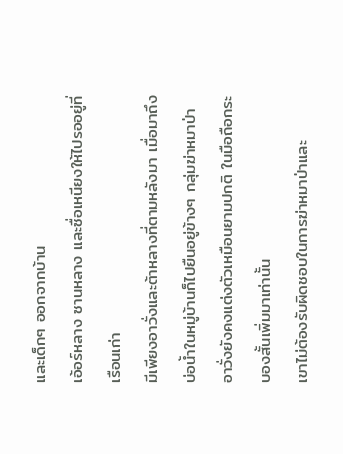และเด็กๆ ออกจากบ้าน
เอ้อร์หลาง ซานหลาง และซื่อเหนียงให้ไปรออยู่ที่เรือนเก่า
มีเพียงอาวั่งและต้าหลางที่ตามหลังมา เมื่อมาถึงบ่อน้ำในหมู่บ้านก็ไปยืนอยู่ข้างๆ กลุ่มฆ่าหมาป่า
อาวั่งยังคงแต่งตัวเหมือนยามปกติ ในมือถือกระบองสั้นเพิ่มมาเท่านั้น
เขาไม่ต้องรับผิดชอบในการฆ่าหมาป่าและ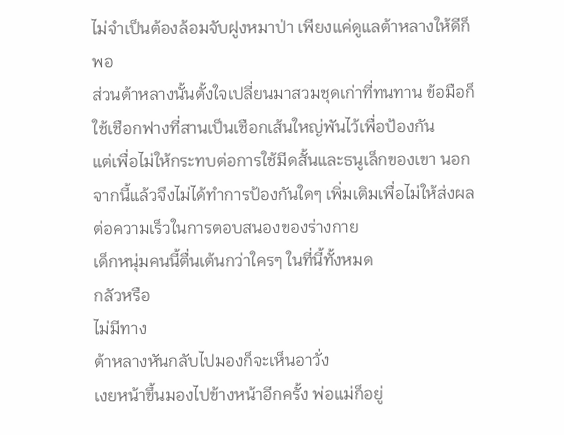ไม่จำเป็นต้องล้อมจับฝูงหมาป่า เพียงแค่ดูแลต้าหลางให้ดีก็พอ
ส่วนต้าหลางนั้นตั้งใจเปลี่ยนมาสวมชุดเก่าที่ทนทาน ข้อมือก็ใช้เชือกฟางที่สานเป็นเชือกเส้นใหญ่พันไว้เพื่อป้องกัน
แต่เพื่อไม่ให้กระทบต่อการใช้มีดสั้นและธนูเล็กของเขา นอกจากนี้แล้วจึงไม่ได้ทำการป้องกันใดๆ เพิ่มเติมเพื่อไม่ให้ส่งผลต่อความเร็วในการตอบสนองของร่างกาย
เด็กหนุ่มคนนี้ตื่นเต้นกว่าใครๆ ในที่นี้ทั้งหมด
กลัวหรือ
ไม่มีทาง
ต้าหลางหันกลับไปมองก็จะเห็นอาวั่ง
เงยหน้าขึ้นมองไปข้างหน้าอีกครั้ง พ่อแม่ก็อยู่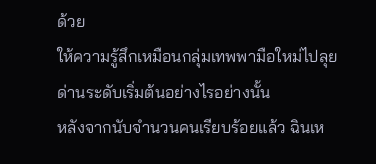ด้วย
ให้ความรู้สึกเหมือนกลุ่มเทพพามือใหม่ไปลุยด่านระดับเริ่มต้นอย่างไรอย่างนั้น
หลังจากนับจำนวนคนเรียบร้อยแล้ว ฉินเห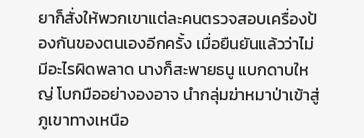ยาก็สั่งให้พวกเขาแต่ละคนตรวจสอบเครื่องป้องกันของตนเองอีกครั้ง เมื่อยืนยันแล้วว่าไม่มีอะไรผิดพลาด นางก็สะพายธนู แบกดาบใหญ่ โบกมืออย่างองอาจ นำกลุ่มฆ่าหมาป่าเข้าสู่ภูเขาทางเหนือ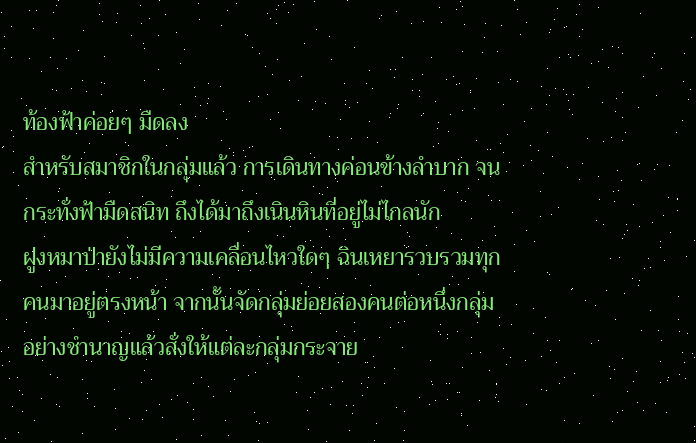ท้องฟ้าค่อยๆ มืดลง
สำหรับสมาชิกในกลุ่มแล้ว การเดินทางค่อนข้างลำบาก จนกระทั่งฟ้ามืดสนิท ถึงได้มาถึงเนินหินที่อยู่ไม่ไกลนัก
ฝูงหมาป่ายังไม่มีความเคลื่อนไหวใดๆ ฉินเหยารวบรวมทุกคนมาอยู่ตรงหน้า จากนั้นจัดกลุ่มย่อยสองคนต่อหนึ่งกลุ่มอย่างชำนาญแล้วสั่งให้แต่ละกลุ่มกระจาย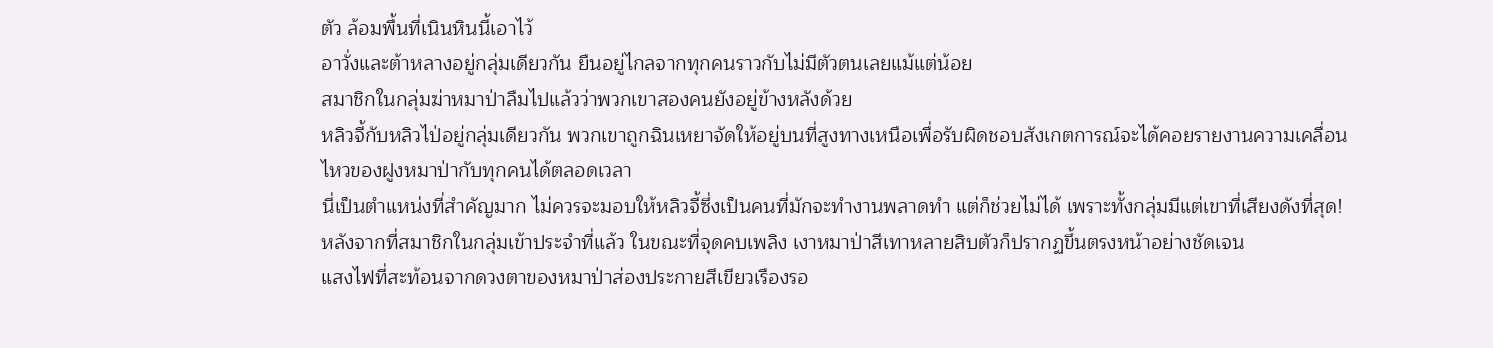ตัว ล้อมพื้นที่เนินหินนี้เอาไว้
อาวั่งและต้าหลางอยู่กลุ่มเดียวกัน ยืนอยู่ไกลจากทุกคนราวกับไม่มีตัวตนเลยแม้แต่น้อย
สมาชิกในกลุ่มฆ่าหมาป่าลืมไปแล้วว่าพวกเขาสองคนยังอยู่ข้างหลังด้วย
หลิวจี้กับหลิวไป่อยู่กลุ่มเดียวกัน พวกเขาถูกฉินเหยาจัดให้อยู่บนที่สูงทางเหนือเพื่อรับผิดชอบสังเกตการณ์จะได้คอยรายงานความเคลื่อนไหวของฝูงหมาป่ากับทุกคนได้ตลอดเวลา
นี่เป็นตำแหน่งที่สำคัญมาก ไม่ควรจะมอบให้หลิวจี้ซึ่งเป็นคนที่มักจะทำงานพลาดทำ แต่ก็ช่วยไม่ได้ เพราะทั้งกลุ่มมีแต่เขาที่เสียงดังที่สุด!
หลังจากที่สมาชิกในกลุ่มเข้าประจำที่แล้ว ในขณะที่จุดคบเพลิง เงาหมาป่าสีเทาหลายสิบตัวก็ปรากฏขึ้นตรงหน้าอย่างชัดเจน
แสงไฟที่สะท้อนจากดวงตาของหมาป่าส่องประกายสีเขียวเรืองรอ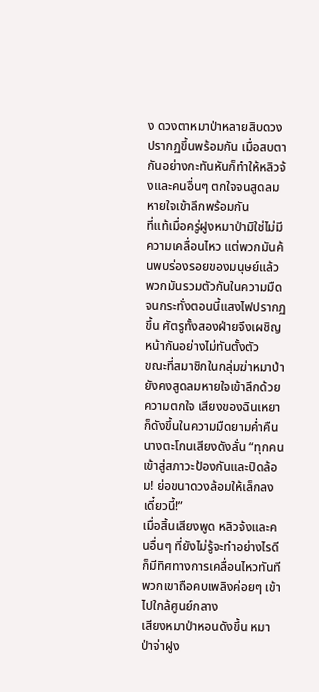ง ดวงตาหมาป่าหลายสิบดวงปรากฏขึ้นพร้อมกัน เมื่อสบตากันอย่างกะทันหันก็ทำให้หลิวจ้งและคนอื่นๆ ตกใจจนสูดลมหายใจเข้าลึกพร้อมกัน
ที่แท้เมื่อครู่ฝูงหมาป่ามิใช่ไม่มีความเคลื่อนไหว แต่พวกมันค้นพบร่องรอยของมนุษย์แล้ว
พวกมันรวมตัวกันในความมืดจนกระทั่งตอนนี้แสงไฟปรากฏขึ้น ศัตรูทั้งสองฝ่ายจึงเผชิญหน้ากันอย่างไม่ทันตั้งตัว
ขณะที่สมาชิกในกลุ่มฆ่าหมาป่ายังคงสูดลมหายใจเข้าลึกด้วยความตกใจ เสียงของฉินเหยาก็ดังขึ้นในความมืดยามค่ำคืน
นางตะโกนเสียงดังลั่น “ทุกคนเข้าสู่สภาวะป้องกันและปิดล้อม! ย่อขนาดวงล้อมให้เล็กลงเดี๋ยวนี้!”
เมื่อสิ้นเสียงพูด หลิวจ้งและคนอื่นๆ ที่ยังไม่รู้จะทำอย่างไรดีก็มีทิศทางการเคลื่อนไหวทันที
พวกเขาถือคบเพลิงค่อยๆ เข้าไปใกล้ศูนย์กลาง
เสียงหมาป่าหอนดังขึ้น หมาป่าจ่าฝูง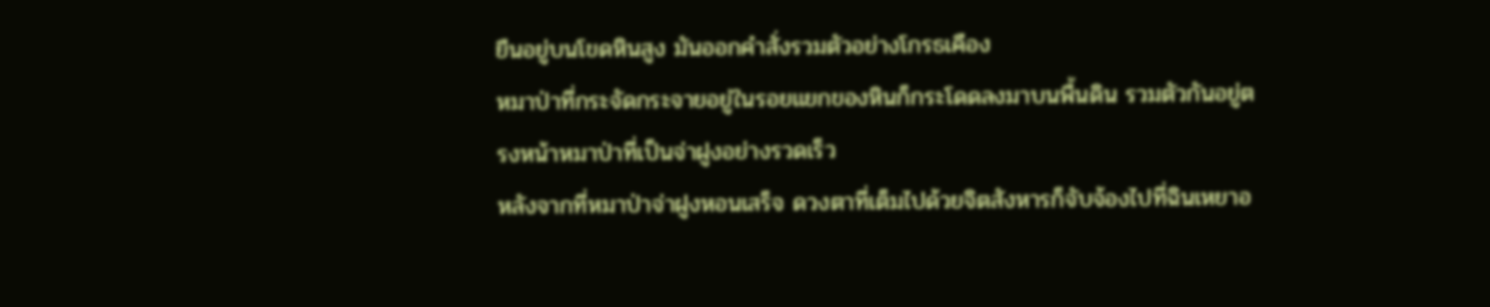ยืนอยู่บนโขดหินสูง มันออกคำสั่งรวมตัวอย่างโกรธเคือง
หมาป่าที่กระจัดกระจายอยู่ในรอยแยกของหินก็กระโดดลงมาบนพื้นดิน รวมตัวกันอยู่ตรงหน้าหมาป่าที่เป็นจ่าฝูงอย่างรวดเร็ว
หลังจากที่หมาป่าจ่าฝูงหอนเสร็จ ดวงตาที่เต็มไปด้วยจิตสังหารก็จับจ้องไปที่ฉินเหยาอ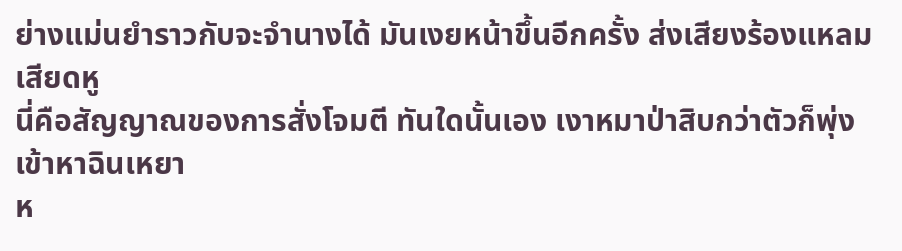ย่างแม่นยำราวกับจะจำนางได้ มันเงยหน้าขึ้นอีกครั้ง ส่งเสียงร้องแหลมเสียดหู
นี่คือสัญญาณของการสั่งโจมตี ทันใดนั้นเอง เงาหมาป่าสิบกว่าตัวก็พุ่งเข้าหาฉินเหยา
ห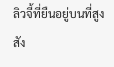ลิวจี้ที่ยืนอยู่บนที่สูงสัง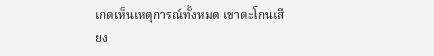เกตเห็นเหตุการณ์ทั้งหมด เขาตะโกนเสียง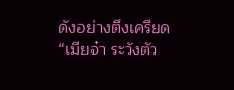ดังอย่างตึงเครียด “เมียจ๋า ระวังตัว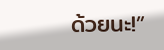ด้วยนะ!”